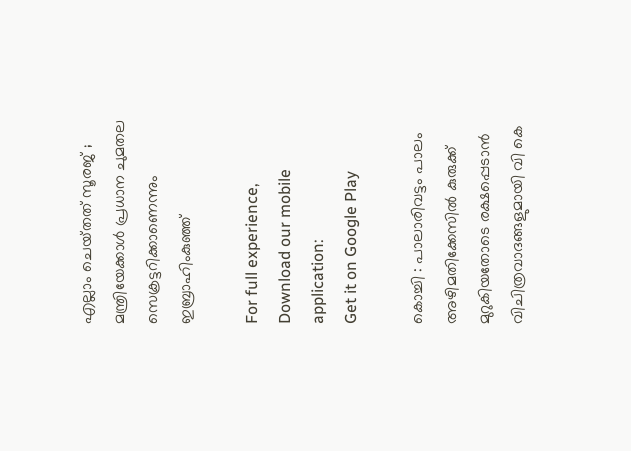എല്ലാം ചെയ്‌തത്‌ സൂരജ് ; മന്ത്രിയേക്കാൾ പ്രധാന ചുമതല സെക്രട്ടറിക്കാണെന്നും ഇബ്രാഹിംകുഞ്ഞ്‌

For full experience, Download our mobile application:
Get it on Google Play

കൊച്ചി : പാലാരിവട്ടം പാലം അഴിമതിക്കേസിൽ കുരുക്ക്‌ മുറുകിയതോടെ രക്ഷപ്പെടാൻ വിചിത്രവാദങ്ങളുമായി വി കെ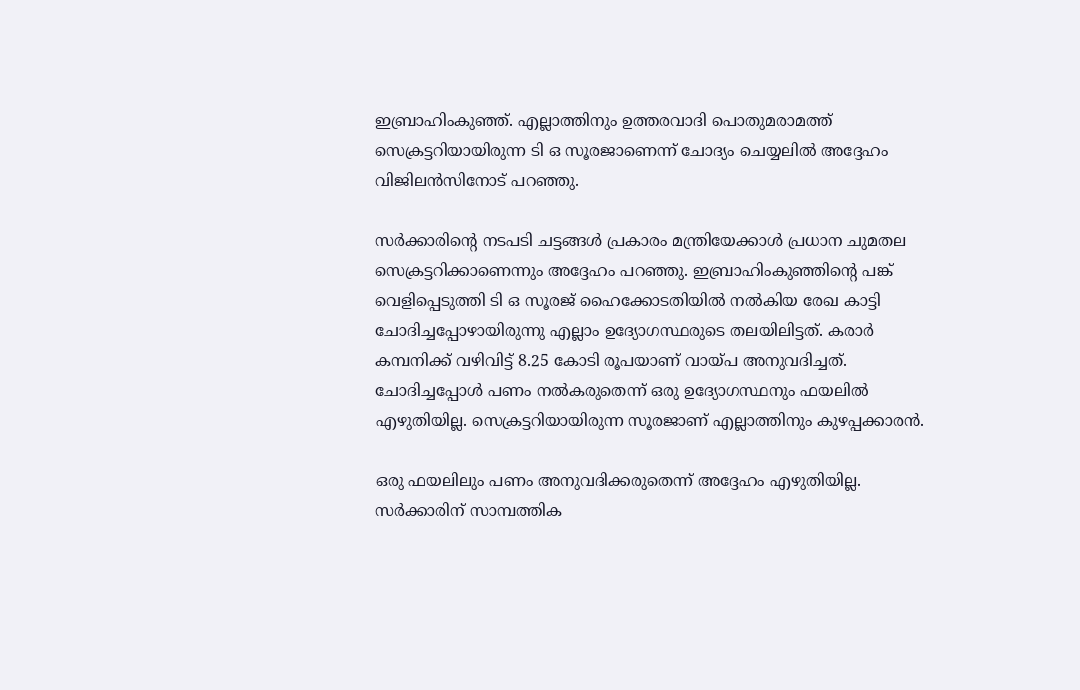ഇബ്രാഹിംകുഞ്ഞ്‌. എല്ലാത്തിനും ഉത്തരവാദി പൊതുമരാമത്ത്‌ സെക്രട്ടറിയായിരുന്ന ടി ഒ സൂരജാണെന്ന്‌ ചോദ്യം ചെയ്യലിൽ അദ്ദേഹം വിജിലൻസിനോട്‌ പറഞ്ഞു.

സർക്കാരിന്റെ നടപടി ചട്ടങ്ങൾ പ്രകാരം മന്ത്രിയേക്കാൾ പ്രധാന ചുമതല സെക്രട്ടറിക്കാണെന്നും അദ്ദേഹം പറഞ്ഞു. ഇബ്രാഹിംകുഞ്ഞിന്റെ പങ്ക്‌ വെളിപ്പെടുത്തി ടി ഒ സൂരജ് ഹൈക്കോടതിയിൽ നൽകിയ രേഖ കാട്ടി ചോദിച്ചപ്പോഴായിരുന്നു എല്ലാം ഉദ്യോഗസ്ഥരുടെ തലയിലിട്ടത്‌. കരാർ കമ്പനിക്ക്‌ വഴിവിട്ട്‌ 8.25 കോടി രൂപയാണ്‌ വായ്‌പ അനുവദിച്ചത്‌. ചോദിച്ചപ്പോൾ പണം നൽകരുതെന്ന്‌ ഒരു ഉദ്യോഗസ്ഥനും ഫയലിൽ എഴുതിയില്ല. സെക്രട്ടറിയായിരുന്ന സൂരജാണ്‌ എല്ലാത്തിനും കുഴപ്പക്കാരൻ.

ഒരു ഫയലിലും പണം അനുവദിക്കരുതെന്ന്‌ അദ്ദേഹം എഴുതിയില്ല. സർക്കാരിന്‌ സാമ്പത്തിക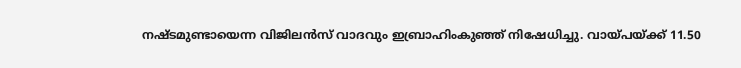നഷ്‌ടമുണ്ടായെന്ന വിജിലൻസ്‌ വാദവും ഇബ്രാഹിംകുഞ്ഞ്‌ നിഷേധിച്ചു. വായ്‌പയ്‌ക്ക്‌ 11.50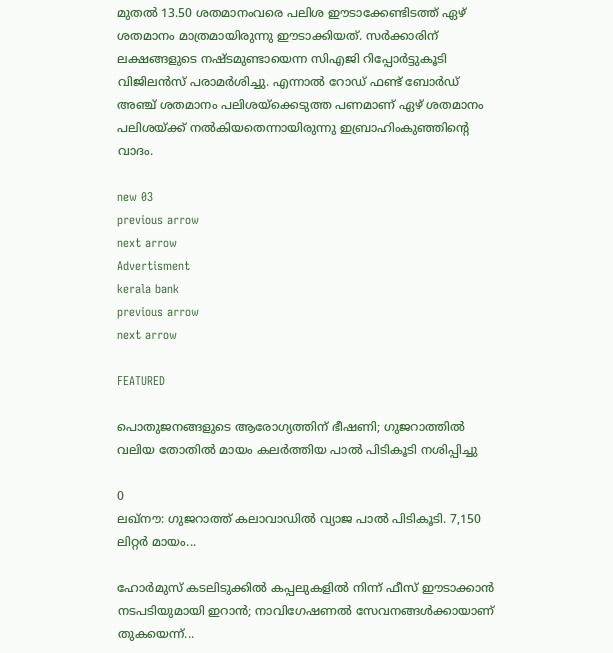മുതൽ 13.50 ശതമാനംവരെ പലിശ ഈടാക്കേണ്ടിടത്ത്‌ ഏഴ്‌ ശതമാനം മാത്രമായിരുന്നു ഈടാക്കിയത്‌. സർക്കാരിന്‌ ലക്ഷങ്ങളുടെ നഷ്‌ടമുണ്ടായെന്ന സിഎജി റിപ്പോർട്ടുകൂടി വിജിലൻസ്‌ പരാമർശിച്ചു. എന്നാൽ റോഡ്‌ ഫണ്ട്‌ ബോർഡ്‌ അഞ്ച്‌ ശതമാനം പലിശയ്‌ക്കെടുത്ത പണമാണ്‌ ഏഴ്‌ ശതമാനം പലിശയ്‌ക്ക്‌ നൽകിയതെന്നായിരുന്നു ഇബ്രാഹിംകുഞ്ഞിന്റെ വാദം.

new 03
previous arrow
next arrow
Advertisment
kerala bank
previous arrow
next arrow

FEATURED

പൊതുജനങ്ങളുടെ ആരോഗ്യത്തിന് ഭീഷണി; ഗുജറാത്തിൽ വലിയ തോതിൽ മായം കലർത്തിയ പാൽ പിടികൂടി നശിപ്പിച്ചു

0
ലഖ്‌നൗ: ഗുജറാത്ത് കലാവാഡില്‍ വ്യാജ പാല്‍ പിടികൂടി. 7,150 ലിറ്റര്‍ മായം...

ഹോർമുസ് കടലിടുക്കിൽ കപ്പലുകളിൽ നിന്ന് ഫീസ് ഈടാക്കാൻ നടപടിയുമായി ഇറാൻ; നാവിഗേഷണൽ സേവനങ്ങൾക്കായാണ് തുകയെന്ന്...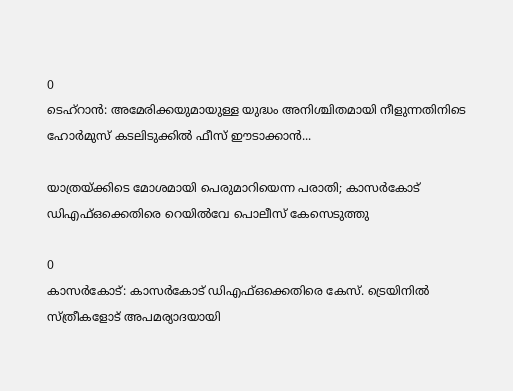0
ടെഹ്റാൻ: അമേരിക്കയുമായുള്ള യുദ്ധം അനിശ്ചിതമായി നീളുന്നതിനിടെ ഹോർമുസ് കടലിടുക്കിൽ ഫീസ് ഈടാക്കാൻ...

യാത്രയ്ക്കിടെ മോശമായി പെരുമാറിയെന്ന പരാതി; കാസർകോട് ഡിഎഫ്ഒക്കെതിരെ റെയിൽവേ പൊലീസ് കേസെടുത്തു

0
കാസര്‍കോട്: കാസര്‍കോട് ഡിഎഫ്ഒക്കെതിരെ കേസ്. ട്രെയിനില്‍ സ്ത്രീകളോട് അപമര്യാദയായി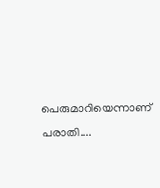പെരുമാറിയെന്നാണ് പരാതി....